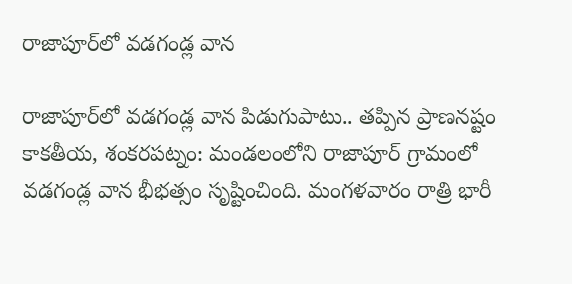రాజాపూర్‌లో వ‌డ‌గండ్ల వాన

రాజాపూర్‌లో వ‌డ‌గండ్ల వాన పిడుగుపాటు.. త‌ప్పిన ప్రాణనష్టం కాకతీయ, శంకరపట్నం: మండలంలోని రాజాపూర్ గ్రామంలో వ‌డ‌గండ్ల వాన భీభ‌త్సం సృష్టించింది. మంగళవారం రాత్రి భారీ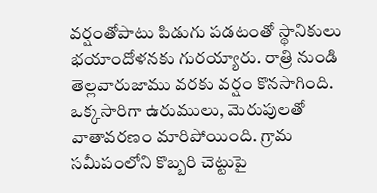వర్షంతోపాటు పిడుగు పడ‌టంతో స్థానికులు భయాందోళనకు గుర‌య్యారు. రాత్రి నుండి తెల్లవారుజాము వరకు వర్షం కొనసాగింది. ఒక్కసారిగా ఉరుములు, మెరుపులతో వాతావరణం మారిపోయింది. గ్రామ స‌మీపంలోని కొబ్బరి చెట్టుపై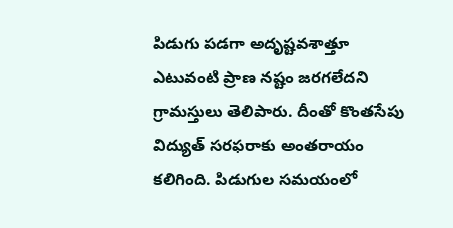పిడుగు పడగా అదృష్టవశాత్తూ ఎటువంటి ప్రాణ నష్టం జరగలేదని గ్రామస్తులు తెలిపారు. దీంతో కొంతసేపు విద్యుత్ సరఫరాకు అంతరాయం కలిగింది. పిడుగుల సమయంలో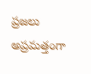ప్రజలు అప్రమత్తంగా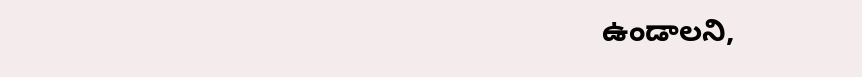ఉండాలని,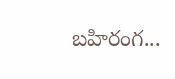బహిరంగ...